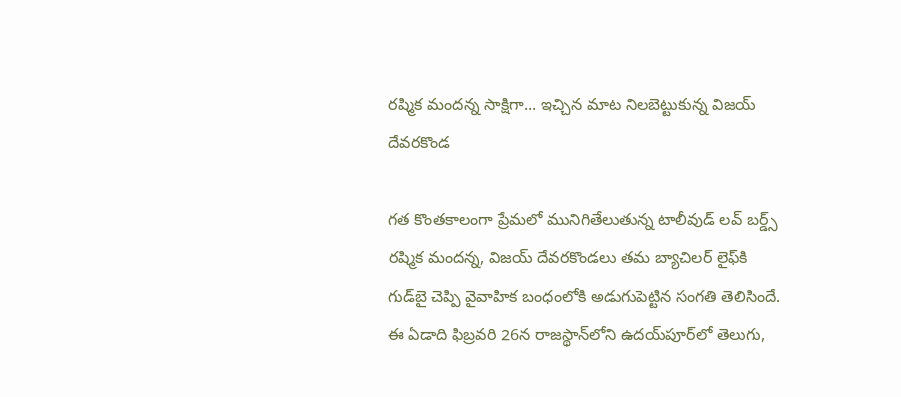రష్మిక మందన్న సాక్షిగా... ఇచ్చిన మాట నిలబెట్టుకున్న విజయ్ దేవరకొండ

గత కొంతకాలంగా ప్రేమలో మునిగితేలుతున్న టాలీవుడ్ లవ్ బర్డ్స్ రష్మిక మందన్న, విజయ్ దేవరకొండలు తమ బ్యాచిలర్ లైఫ్‌కి గుడ్‌బై చెప్పి వైవాహిక బంధంలోకి అడుగుపెట్టిన సంగతి తెలిసిందే. ఈ ఏడాది ఫిబ్రవరి 26న రాజస్థాన్‌లోని ఉదయ్‌పూర్‌లో తెలుగు,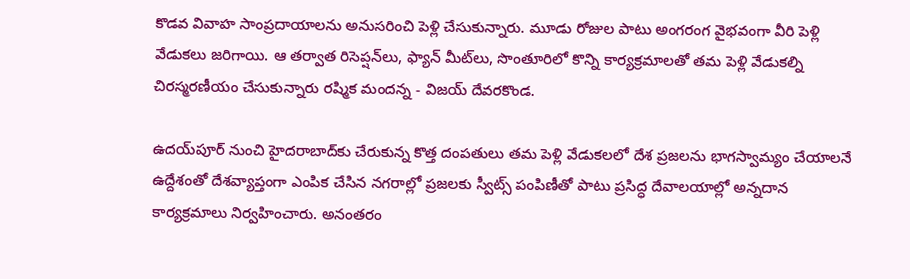కొడవ వివాహ సాంప్రదాయాలను అనుసరించి పెళ్లి చేసుకున్నారు. మూడు రోజుల పాటు అంగరంగ వైభవంగా వీరి పెళ్లి వేడుకలు జరిగాయి. ఆ తర్వాత రిసెప్షన్‌లు, ఫ్యాన్ మీట్‌లు, సొంతూరిలో కొన్ని కార్యక్రమాలతో తమ పెళ్లి వేడుకల్ని చిరస్మరణీయం చేసుకున్నారు రష్మిక మందన్న - విజయ్ దేవరకొండ.

ఉదయ్‌పూర్‌ నుంచి హైదరాబాద్‌కు చేరుకున్న కొత్త దంపతులు తమ పెళ్లి వేడుకలలో దేశ ప్రజలను భాగస్వామ్యం చేయాలనే ఉద్దేశంతో దేశవ్యాప్తంగా ఎంపిక చేసిన నగరాల్లో ప్రజలకు స్వీట్స్ పంపిణీతో పాటు ప్రసిద్ధ దేవాలయాల్లో అన్నదాన కార్యక్రమాలు నిర్వహించారు. అనంతరం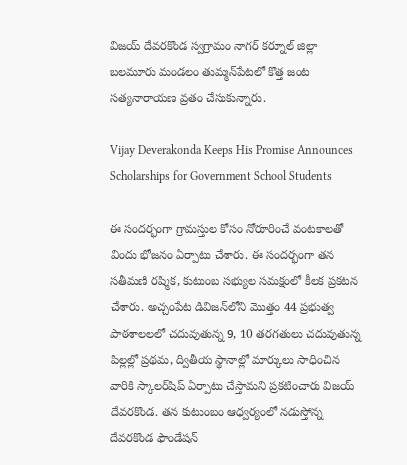విజయ్ దేవరకొండ స్వగ్రామం నాగర్ కర్నూల్ జిల్లా బలమూరు మండలం తుమ్మన్‌పేటలో కొత్త జంట సత్యనారాయణ వ్రతం చేసుకున్నారు.

Vijay Deverakonda Keeps His Promise Announces Scholarships for Government School Students

ఈ సందర్భంగా గ్రామస్తుల కోసం నోరూరించే వంటకాలతో విందు భోజనం ఏర్పాటు చేశారు. ఈ సందర్భంగా తన సతీమణి రష్మిక, కుటుంబ సభ్యుల సమక్షంలో కీలక ప్రకటన చేశారు. అచ్చంపేట డివిజన్‌లోని మొత్తం 44 ప్రభుత్వ పాఠశాలలలో చదువుతున్న 9, 10 తరగతులు చదువుతున్న పిల్లల్లో ప్రథమ, ద్వితీయ స్థానాల్లో మార్కులు సాధించిన వారికి స్కాలర్‌షిప్ ఏర్పాటు చేస్తామని ప్రకటించారు విజయ్ దేవరకొండ. తన కుటుంబం ఆధ్వర్యంలో నడుస్తోన్న దేవరకొండ ఫౌండేషన్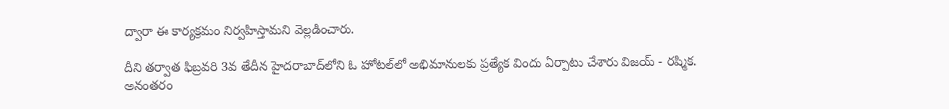ద్వారా ఈ కార్యక్రమం నిర్వహిస్తామని వెల్లడించారు.

దీని తర్వాత ఫిబ్రవరి 3వ తేదీన హైదరాబాద్‌లోని ఓ హోటల్‌లో అభిమానులకు ప్రత్యేక విందు ఏర్పాటు చేశారు విజయ్ - రష్మిక. అనంతరం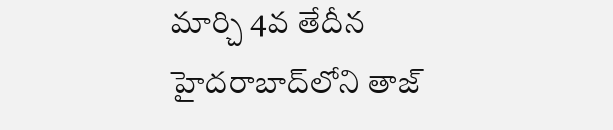మార్చి 4వ తేదీన హైదరాబాద్‌లోని తాజ్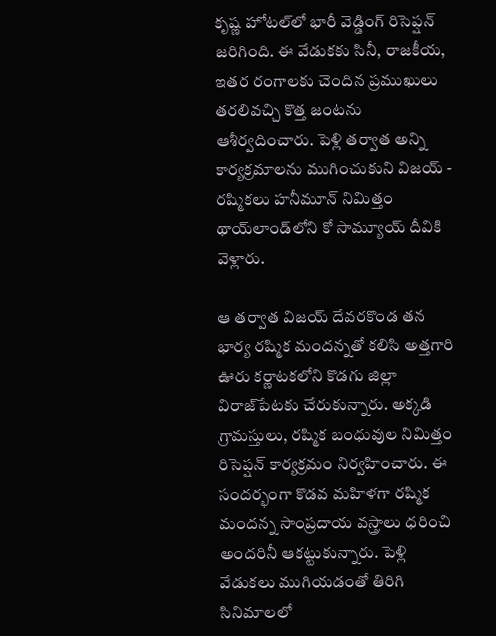కృష్ణ హోటల్‌లో భారీ వెడ్డింగ్ రిసెప్షన్‌‌ జరిగింది. ఈ వేడుకకు సినీ, రాజకీయ, ఇతర రంగాలకు చెందిన ప్రముఖులు తరలివచ్చి కొత్త జంటను ఆశీర్వదించారు. పెళ్లి తర్వాత అన్ని కార్యక్రమాలను ముగించుకుని విజయ్ - రష్మికలు హనీమూన్‌ నిమిత్తం థాయ్‌లాండ్‌లోని కో సామ్యూయ్ దీవికి వెళ్లారు.

ఆ తర్వాత విజయ్ దేవరకొండ తన భార్య రష్మిక మందన్నతో కలిసి అత్తగారి ఊరు కర్ణాటకలోని కొడగు జిల్లా విరాజ్‌పేటకు చేరుకున్నారు. అక్కడి గ్రామస్తులు, రష్మిక బంధువుల నిమిత్తం రిసెప్షన్ కార్యక్రమం నిర్వహించారు. ఈ సందర్భంగా కొడవ మహిళగా రష్మిక మందన్న సాంప్రదాయ వస్త్రాలు ధరించి అందరినీ ఆకట్టుకున్నారు. పెళ్లి వేడుకలు ముగియడంతో తిరిగి సినిమాలలో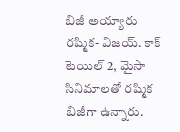బిజీ అయ్యారు రష్మిక- విజయ్. కాక్‌ టెయిల్ 2, మైసా సినిమాలతో రష్మిక బిజీగా ఉన్నారు.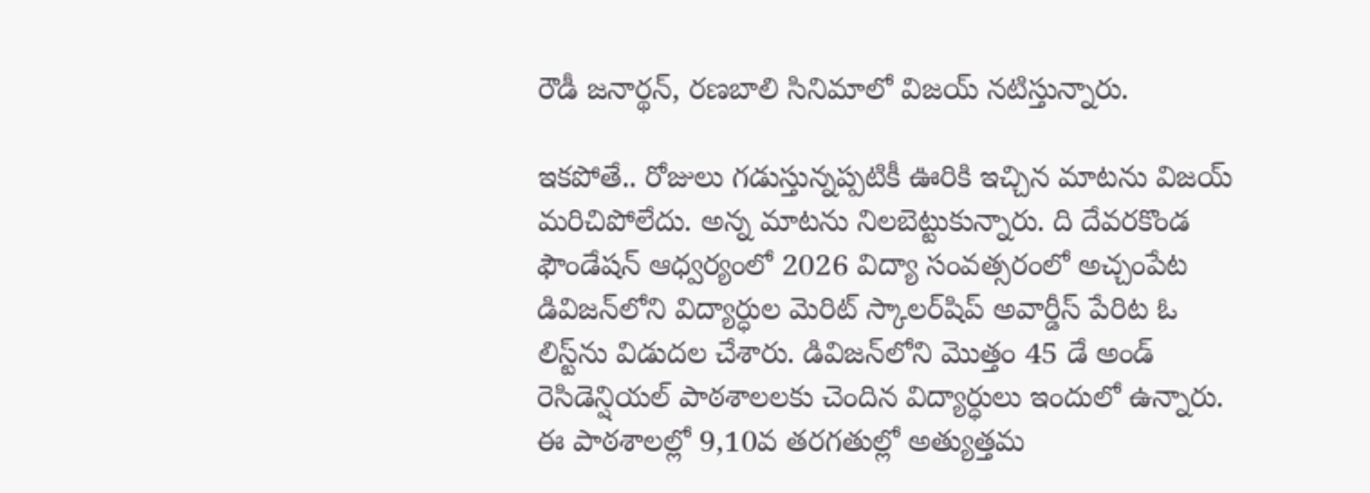రౌడీ జనార్థన్, రణబాలి సినిమాలో విజయ్ నటిస్తున్నారు.

ఇకపోతే.. రోజులు గడుస్తున్నప్పటికీ ఊరికి ఇచ్చిన మాటను విజయ్ మరిచిపోలేదు. అన్న మాటను నిలబెట్టుకున్నారు. ది దేవరకొండ ఫౌండేషన్ ఆధ్వర్యంలో 2026 విద్యా సంవత్సరంలో అచ్చంపేట డివిజన్‌లోని విద్యార్ధుల మెరిట్ స్కాలర్‌షిప్ అవార్డీస్ పేరిట ఓ లిస్ట్‌ను విడుదల చేశారు. డివిజన్‌లోని మొత్తం 45 డే అండ్ రెసిడెన్షియల్ పాఠశాలలకు చెందిన విద్యార్ధులు ఇందులో ఉన్నారు. ఈ పాఠశాలల్లో 9,10వ తరగతుల్లో అత్యుత్తమ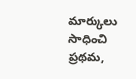మార్కులు సాధించి ప్రథమ,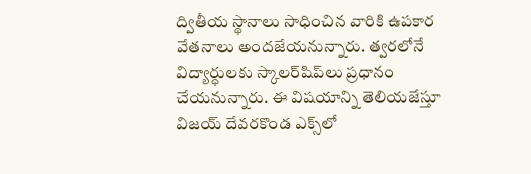ద్వితీయ స్థానాలు సాధించిన వారికి ఉపకార వేతనాలు అందజేయనున్నారు. త్వరలోనే విద్యార్ధులకు స్కాలర్‌షిప్‌లు ప్రధానం చేయనున్నారు. ఈ విషయాన్ని తెలియజేస్తూ విజయ్ దేవరకొండ ఎక్స్‌లో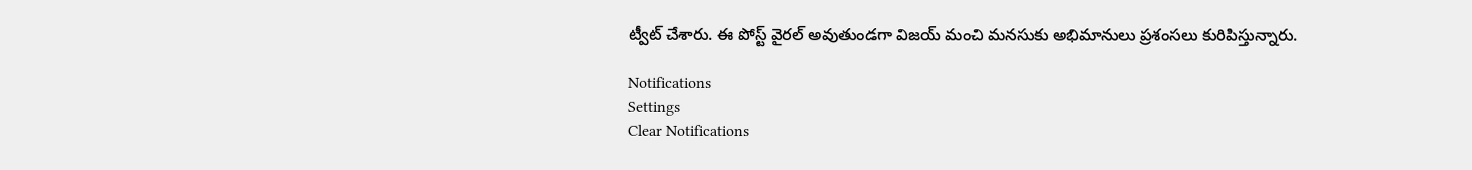ట్వీట్ చేశారు. ఈ పోస్ట్ వైరల్ అవుతుండగా విజయ్ మంచి మనసుకు అభిమానులు ప్రశంసలు కురిపిస్తున్నారు.

Notifications
Settings
Clear Notifications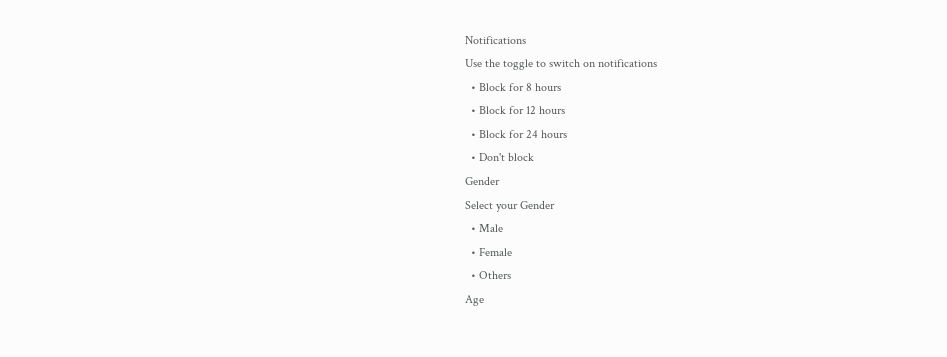Notifications
Use the toggle to switch on notifications
  • Block for 8 hours
  • Block for 12 hours
  • Block for 24 hours
  • Don't block
Gender
Select your Gender
  • Male
  • Female
  • Others
Age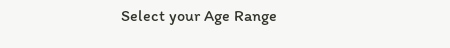Select your Age Range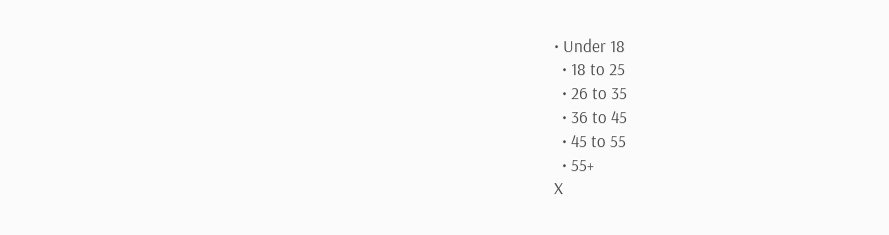• Under 18
  • 18 to 25
  • 26 to 35
  • 36 to 45
  • 45 to 55
  • 55+
X